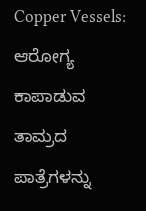Copper Vessels: ಆರೋಗ್ಯ ಕಾಪಾಡುವ ತಾಮ್ರದ ಪಾತ್ರೆಗಳನ್ನು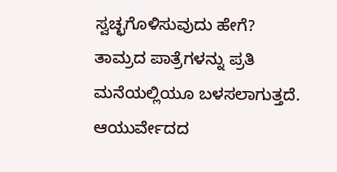ಸ್ವಚ್ಛಗೊಳಿಸುವುದು ಹೇಗೆ?
ತಾಮ್ರದ ಪಾತ್ರೆಗಳನ್ನು ಪ್ರತಿ ಮನೆಯಲ್ಲಿಯೂ ಬಳಸಲಾಗುತ್ತದೆ. ಆಯುರ್ವೇದದ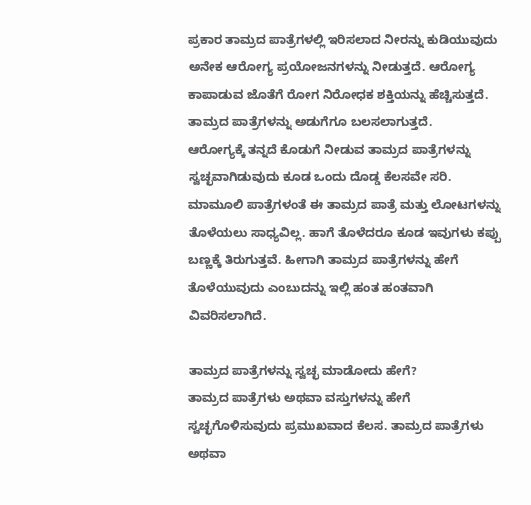ಪ್ರಕಾರ ತಾಮ್ರದ ಪಾತ್ರೆಗಳಲ್ಲಿ ಇರಿಸಲಾದ ನೀರನ್ನು ಕುಡಿಯುವುದು ಅನೇಕ ಆರೋಗ್ಯ ಪ್ರಯೋಜನಗಳನ್ನು ನೀಡುತ್ತದೆ. ಆರೋಗ್ಯ ಕಾಪಾಡುವ ಜೊತೆಗೆ ರೋಗ ನಿರೋಧಕ ಶಕ್ತಿಯನ್ನು ಹೆಚ್ಚಿಸುತ್ತದೆ. ತಾಮ್ರದ ಪಾತ್ರೆಗಳನ್ನು ಅಡುಗೆಗೂ ಬಲಸಲಾಗುತ್ತದೆ.
ಆರೋಗ್ಯಕ್ಕೆ ತನ್ನದೆ ಕೊಡುಗೆ ನೀಡುವ ತಾಮ್ರದ ಪಾತ್ರೆಗಳನ್ನು ಸ್ವಚ್ಛವಾಗಿಡುವುದು ಕೂಡ ಒಂದು ದೊಡ್ಡ ಕೆಲಸವೇ ಸರಿ. ಮಾಮೂಲಿ ಪಾತ್ರೆಗಳಂತೆ ಈ ತಾಮ್ರದ ಪಾತ್ರೆ ಮತ್ತು ಲೋಟಗಳನ್ನು ತೊಳೆಯಲು ಸಾಧ್ಯವಿಲ್ಲ. ಹಾಗೆ ತೊಳೆದರೂ ಕೂಡ ಇವುಗಳು ಕಪ್ಪು ಬಣ್ಣಕ್ಕೆ ತಿರುಗುತ್ತವೆ. ಹೀಗಾಗಿ ತಾಮ್ರದ ಪಾತ್ರೆಗಳನ್ನು ಹೇಗೆ ತೊಳೆಯುವುದು ಎಂಬುದನ್ನು ಇಲ್ಲಿ ಹಂತ ಹಂತವಾಗಿ ವಿವರಿಸಲಾಗಿದೆ.

ತಾಮ್ರದ ಪಾತ್ರೆಗಳನ್ನು ಸ್ವಚ್ಛ ಮಾಡೋದು ಹೇಗೆ?
ತಾಮ್ರದ ಪಾತ್ರೆಗಳು ಅಥವಾ ವಸ್ತುಗಳನ್ನು ಹೇಗೆ ಸ್ವಚ್ಛಗೊಳಿಸುವುದು ಪ್ರಮುಖವಾದ ಕೆಲಸ. ತಾಮ್ರದ ಪಾತ್ರೆಗಳು ಅಥವಾ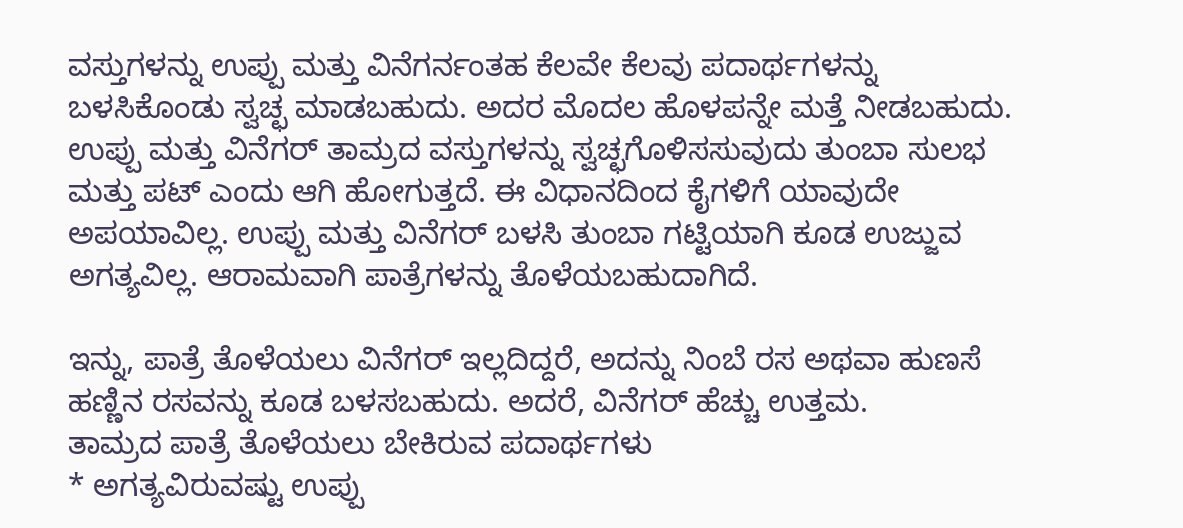ವಸ್ತುಗಳನ್ನು ಉಪ್ಪು ಮತ್ತು ವಿನೆಗರ್ನಂತಹ ಕೆಲವೇ ಕೆಲವು ಪದಾರ್ಥಗಳನ್ನು ಬಳಸಿಕೊಂಡು ಸ್ವಚ್ಛ ಮಾಡಬಹುದು. ಅದರ ಮೊದಲ ಹೊಳಪನ್ನೇ ಮತ್ತೆ ನೀಡಬಹುದು.
ಉಪ್ಪು ಮತ್ತು ವಿನೆಗರ್ ತಾಮ್ರದ ವಸ್ತುಗಳನ್ನು ಸ್ವಚ್ಛಗೊಳಿಸಸುವುದು ತುಂಬಾ ಸುಲಭ ಮತ್ತು ಪಟ್ ಎಂದು ಆಗಿ ಹೋಗುತ್ತದೆ. ಈ ವಿಧಾನದಿಂದ ಕೈಗಳಿಗೆ ಯಾವುದೇ ಅಪಯಾವಿಲ್ಲ. ಉಪ್ಪು ಮತ್ತು ವಿನೆಗರ್ ಬಳಸಿ ತುಂಬಾ ಗಟ್ಟಿಯಾಗಿ ಕೂಡ ಉಜ್ಜುವ ಅಗತ್ಯವಿಲ್ಲ. ಆರಾಮವಾಗಿ ಪಾತ್ರೆಗಳನ್ನು ತೊಳೆಯಬಹುದಾಗಿದೆ.

ಇನ್ನು, ಪಾತ್ರೆ ತೊಳೆಯಲು ವಿನೆಗರ್ ಇಲ್ಲದಿದ್ದರೆ, ಅದನ್ನು ನಿಂಬೆ ರಸ ಅಥವಾ ಹುಣಸೆ ಹಣ್ಣಿನ ರಸವನ್ನು ಕೂಡ ಬಳಸಬಹುದು. ಅದರೆ, ವಿನೆಗರ್ ಹೆಚ್ಚು ಉತ್ತಮ.
ತಾಮ್ರದ ಪಾತ್ರೆ ತೊಳೆಯಲು ಬೇಕಿರುವ ಪದಾರ್ಥಗಳು
* ಅಗತ್ಯವಿರುವಷ್ಟು ಉಪ್ಪು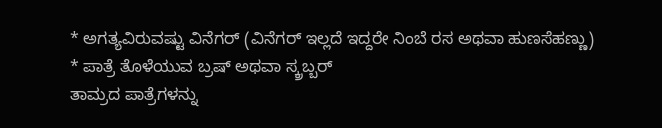* ಅಗತ್ಯವಿರುವಷ್ಟು ವಿನೆಗರ್ (ವಿನೆಗರ್ ಇಲ್ಲದೆ ಇದ್ದರೇ ನಿಂಬೆ ರಸ ಅಥವಾ ಹುಣಸೆಹಣ್ಣು)
* ಪಾತ್ರೆ ತೊಳೆಯುವ ಬ್ರಷ್ ಅಥವಾ ಸ್ಕ್ರಬ್ಬರ್
ತಾಮ್ರದ ಪಾತ್ರೆಗಳನ್ನು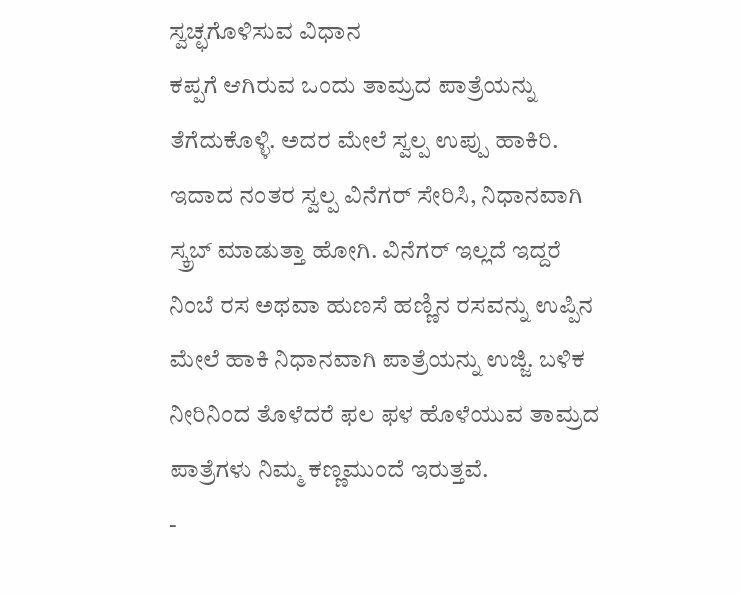ಸ್ವಚ್ಛಗೊಳಿಸುವ ವಿಧಾನ
ಕಪ್ಪಗೆ ಆಗಿರುವ ಒಂದು ತಾಮ್ರದ ಪಾತ್ರೆಯನ್ನು ತೆಗೆದುಕೊಳ್ಳಿ. ಅದರ ಮೇಲೆ ಸ್ವಲ್ಪ ಉಪ್ಪು ಹಾಕಿರಿ. ಇದಾದ ನಂತರ ಸ್ವಲ್ಪ ವಿನೆಗರ್ ಸೇರಿಸಿ, ನಿಧಾನವಾಗಿ ಸ್ಕ್ರಬ್ ಮಾಡುತ್ತಾ ಹೋಗಿ. ವಿನೆಗರ್ ಇಲ್ಲದೆ ಇದ್ದರೆ ನಿಂಬೆ ರಸ ಅಥವಾ ಹುಣಸೆ ಹಣ್ಣಿನ ರಸವನ್ನು ಉಪ್ಪಿನ ಮೇಲೆ ಹಾಕಿ ನಿಧಾನವಾಗಿ ಪಾತ್ರೆಯನ್ನು ಉಜ್ಜಿ. ಬಳಿಕ ನೀರಿನಿಂದ ತೊಳೆದರೆ ಫಲ ಫಳ ಹೊಳೆಯುವ ತಾಮ್ರದ ಪಾತ್ರೆಗಳು ನಿಮ್ಮ ಕಣ್ಣಮುಂದೆ ಇರುತ್ತವೆ.
-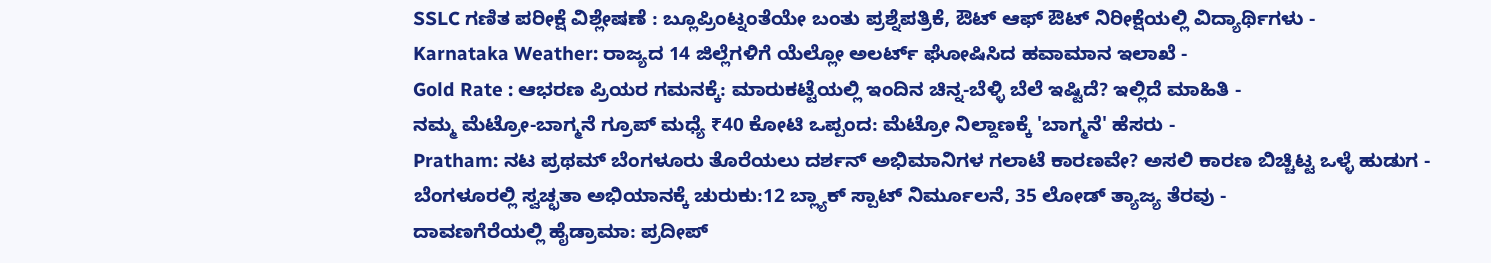SSLC ಗಣಿತ ಪರೀಕ್ಷೆ ವಿಶ್ಲೇಷಣೆ : ಬ್ಲೂಪ್ರಿಂಟ್ನಂತೆಯೇ ಬಂತು ಪ್ರಶ್ನೆಪತ್ರಿಕೆ, ಔಟ್ ಆಫ್ ಔಟ್ ನಿರೀಕ್ಷೆಯಲ್ಲಿ ವಿದ್ಯಾರ್ಥಿಗಳು -
Karnataka Weather: ರಾಜ್ಯದ 14 ಜಿಲ್ಲೆಗಳಿಗೆ ಯೆಲ್ಲೋ ಅಲರ್ಟ್ ಘೋಷಿಸಿದ ಹವಾಮಾನ ಇಲಾಖೆ -
Gold Rate : ಆಭರಣ ಪ್ರಿಯರ ಗಮನಕ್ಕೆ: ಮಾರುಕಟ್ಟೆಯಲ್ಲಿ ಇಂದಿನ ಚಿನ್ನ-ಬೆಳ್ಳಿ ಬೆಲೆ ಇಷ್ಟಿದೆ? ಇಲ್ಲಿದೆ ಮಾಹಿತಿ -
ನಮ್ಮ ಮೆಟ್ರೋ-ಬಾಗ್ಮನೆ ಗ್ರೂಪ್ ಮಧ್ಯೆ ₹40 ಕೋಟಿ ಒಪ್ಪಂದ: ಮೆಟ್ರೋ ನಿಲ್ದಾಣಕ್ಕೆ 'ಬಾಗ್ಮನೆ' ಹೆಸರು -
Pratham: ನಟ ಪ್ರಥಮ್ ಬೆಂಗಳೂರು ತೊರೆಯಲು ದರ್ಶನ್ ಅಭಿಮಾನಿಗಳ ಗಲಾಟೆ ಕಾರಣವೇ? ಅಸಲಿ ಕಾರಣ ಬಿಚ್ಚಿಟ್ಟ ಒಳ್ಳೆ ಹುಡುಗ -
ಬೆಂಗಳೂರಲ್ಲಿ ಸ್ವಚ್ಛತಾ ಅಭಿಯಾನಕ್ಕೆ ಚುರುಕು:12 ಬ್ಲ್ಯಾಕ್ ಸ್ಪಾಟ್ ನಿರ್ಮೂಲನೆ, 35 ಲೋಡ್ ತ್ಯಾಜ್ಯ ತೆರವು -
ದಾವಣಗೆರೆಯಲ್ಲಿ ಹೈಡ್ರಾಮಾ: ಪ್ರದೀಪ್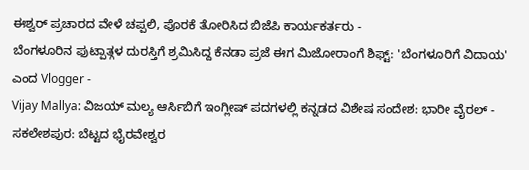ಈಶ್ವರ್ ಪ್ರಚಾರದ ವೇಳೆ ಚಪ್ಪಲಿ, ಪೊರಕೆ ತೋರಿಸಿದ ಬಿಜೆಪಿ ಕಾರ್ಯಕರ್ತರು -
ಬೆಂಗಳೂರಿನ ಫುಟ್ಪಾತ್ಗಳ ದುರಸ್ತಿಗೆ ಶ್ರಮಿಸಿದ್ದ ಕೆನಡಾ ಪ್ರಜೆ ಈಗ ಮಿಜೋರಾಂಗೆ ಶಿಫ್ಟ್: 'ಬೆಂಗಳೂರಿಗೆ ವಿದಾಯ' ಎಂದ Vlogger -
Vijay Mallya: ವಿಜಯ್ ಮಲ್ಯ ಆರ್ಸಿಬಿಗೆ ಇಂಗ್ಲೀಷ್ ಪದಗಳಲ್ಲಿ ಕನ್ನಡದ ವಿಶೇಷ ಸಂದೇಶ: ಭಾರೀ ವೈರಲ್ -
ಸಕಲೇಶಪುರ: ಬೆಟ್ಟದ ಭೈರವೇಶ್ವರ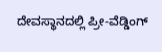ದೇವಸ್ಥಾನದಲ್ಲಿ ಪ್ರೀ-ವೆಡ್ಡಿಂಗ್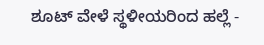ಶೂಟ್ ವೇಳೆ ಸ್ಥಳೀಯರಿಂದ ಹಲ್ಲೆ -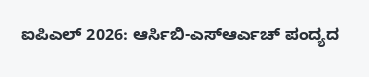ಐಪಿಎಲ್ 2026: ಆರ್ಸಿಬಿ-ಎಸ್ಆರ್ಎಚ್ ಪಂದ್ಯದ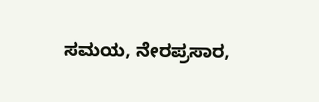ಸಮಯ, ನೇರಪ್ರಸಾರ,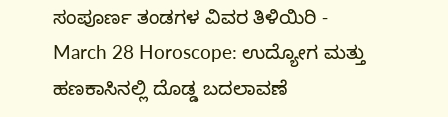ಸಂಪೂರ್ಣ ತಂಡಗಳ ವಿವರ ತಿಳಿಯಿರಿ -
March 28 Horoscope: ಉದ್ಯೋಗ ಮತ್ತು ಹಣಕಾಸಿನಲ್ಲಿ ದೊಡ್ಡ ಬದಲಾವಣೆ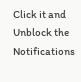Click it and Unblock the Notifications